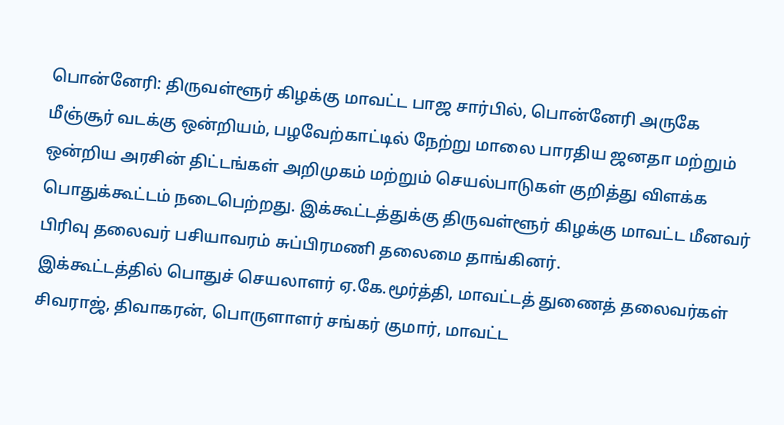பொன்னேரி: திருவள்ளூர் கிழக்கு மாவட்ட பாஜ சார்பில், பொன்னேரி அருகே மீஞ்சூர் வடக்கு ஒன்றியம், பழவேற்காட்டில் நேற்று மாலை பாரதிய ஜனதா மற்றும் ஒன்றிய அரசின் திட்டங்கள் அறிமுகம் மற்றும் செயல்பாடுகள் குறித்து விளக்க பொதுக்கூட்டம் நடைபெற்றது. இக்கூட்டத்துக்கு திருவள்ளூர் கிழக்கு மாவட்ட மீனவர் பிரிவு தலைவர் பசியாவரம் சுப்பிரமணி தலைமை தாங்கினர்.
இக்கூட்டத்தில் பொதுச் செயலாளர் ஏ.கே.மூர்த்தி, மாவட்டத் துணைத் தலைவர்கள் சிவராஜ், திவாகரன், பொருளாளர் சங்கர் குமார், மாவட்ட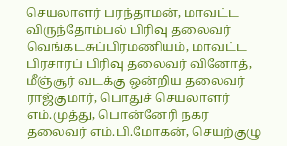செயலாளர் பரந்தாமன், மாவட்ட விருந்தோம்பல் பிரிவு தலைவர் வெங்கடசுப்பிரமணியம், மாவட்ட பிரசாரப் பிரிவு தலைவர் வினோத், மீஞ்சூர் வடக்கு ஒன்றிய தலைவர் ராஜ்குமார், பொதுச் செயலாளர் எம்.முத்து, பொன்னேரி நகர தலைவர் எம்.பி.மோகன், செயற்குழு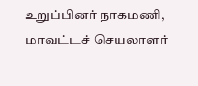உறுப்பினர் நாகமணி, மாவட்டச் செயலாளர்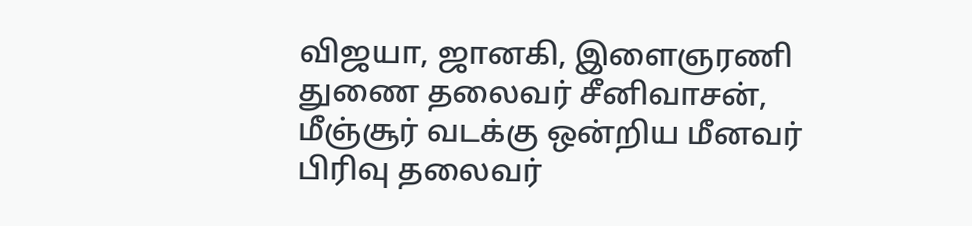விஜயா, ஜானகி, இளைஞரணி துணை தலைவர் சீனிவாசன், மீஞ்சூர் வடக்கு ஒன்றிய மீனவர் பிரிவு தலைவர்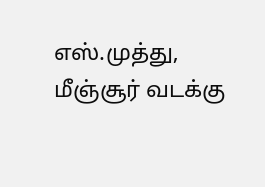எஸ்.முத்து, மீஞ்சூர் வடக்கு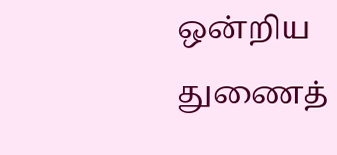ஒன்றிய துணைத்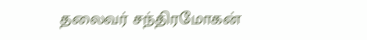தலைவர் சந்திரமோகன்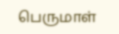பெருமாள்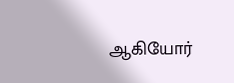ஆகியோர்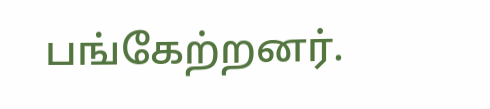பங்கேற்றனர்.